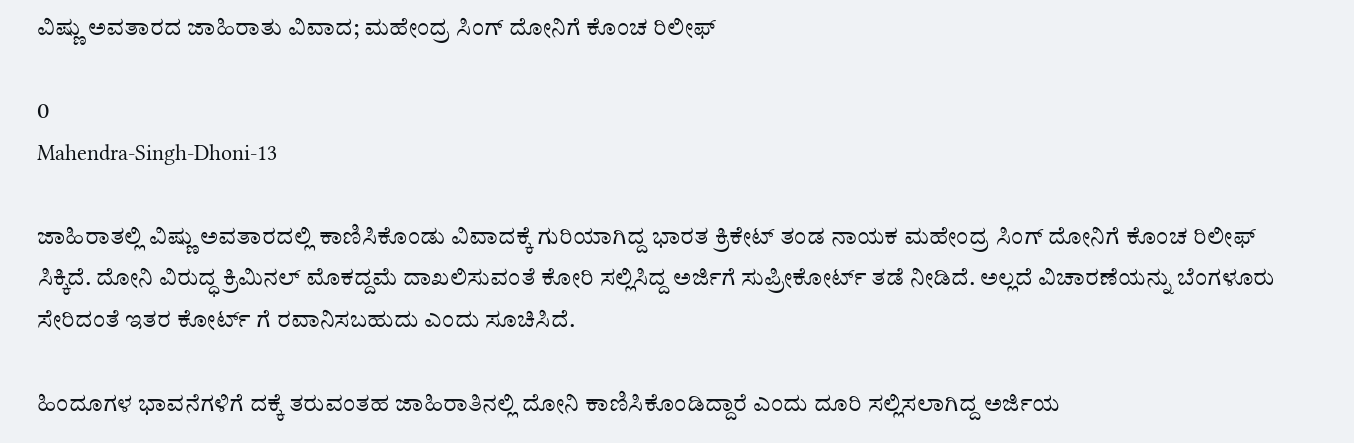ವಿಷ್ಣು ಅವತಾರದ ಜಾಹಿರಾತು ವಿವಾದ; ಮಹೇಂದ್ರ ಸಿಂಗ್ ದೋನಿಗೆ ಕೊಂಚ ರಿಲೀಫ್

0
Mahendra-Singh-Dhoni-13

ಜಾಹಿರಾತಲ್ಲಿ ವಿಷ್ಣು ಅವತಾರದಲ್ಲಿ ಕಾಣಿಸಿಕೊಂಡು ವಿವಾದಕ್ಕೆ ಗುರಿಯಾಗಿದ್ದ ಭಾರತ ಕ್ರಿಕೇಟ್ ತಂಡ ನಾಯಕ ಮಹೇಂದ್ರ ಸಿಂಗ್ ದೋನಿಗೆ ಕೊಂಚ ರಿಲೀಫ್ ಸಿಕ್ಕಿದೆ. ದೋನಿ ವಿರುದ್ಧ ಕ್ರಿಮಿನಲ್ ಮೊಕದ್ದಮೆ ದಾಖಲಿಸುವಂತೆ ಕೋರಿ ಸಲ್ಲಿಸಿದ್ದ ಅರ್ಜಿಗೆ ಸುಪ್ರೀಕೋರ್ಟ್ ತಡೆ ನೀಡಿದೆ. ಅಲ್ಲದೆ ವಿಚಾರಣೆಯನ್ನು ಬೆಂಗಳೂರು ಸೇರಿದಂತೆ ಇತರ ಕೋರ್ಟ್ ಗೆ ರವಾನಿಸಬಹುದು ಎಂದು ಸೂಚಿಸಿದೆ.

ಹಿಂದೂಗಳ ಭಾವನೆಗಳಿಗೆ ದಕ್ಕೆ ತರುವಂತಹ ಜಾಹಿರಾತಿನಲ್ಲಿ ದೋನಿ ಕಾಣಿಸಿಕೊಂಡಿದ್ದಾರೆ ಎಂದು ದೂರಿ ಸಲ್ಲಿಸಲಾಗಿದ್ದ ಅರ್ಜಿಯ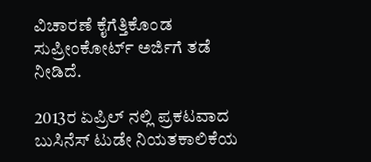ವಿಚಾರಣೆ ಕೈಗೆತ್ತಿಕೊಂಡ ಸುಪ್ರೀಂಕೋರ್ಟ್ ಅರ್ಜಿಗೆ ತಡೆ ನೀಡಿದೆ.

2013ರ ಏಪ್ರಿಲ್ ನಲ್ಲಿ ಪ್ರಕಟವಾದ ಬುಸಿನೆಸ್ ಟುಡೇ ನಿಯತಕಾಲಿಕೆಯ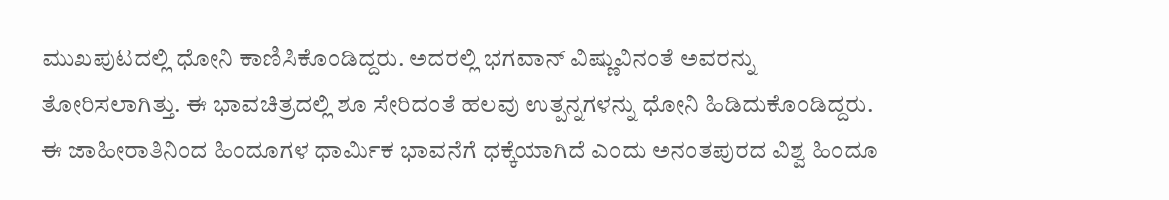ಮುಖಪುಟದಲ್ಲಿ ಧೋನಿ ಕಾಣಿಸಿಕೊಂಡಿದ್ದರು. ಅದರಲ್ಲಿ ಭಗವಾನ್ ವಿಷ್ಣುವಿನಂತೆ ಅವರನ್ನು ತೋರಿಸಲಾಗಿತ್ತು. ಈ ಭಾವಚಿತ್ರದಲ್ಲಿ ಶೂ ಸೇರಿದಂತೆ ಹಲವು ಉತ್ಪನ್ನಗಳನ್ನು ಧೋನಿ ಹಿಡಿದುಕೊಂಡಿದ್ದರು. ಈ ಜಾಹೀರಾತಿನಿಂದ ಹಿಂದೂಗಳ ಧಾರ್ಮಿಕ ಭಾವನೆಗೆ ಧಕ್ಕೆಯಾಗಿದೆ ಎಂದು ಅನಂತಪುರದ ವಿಶ್ವ ಹಿಂದೂ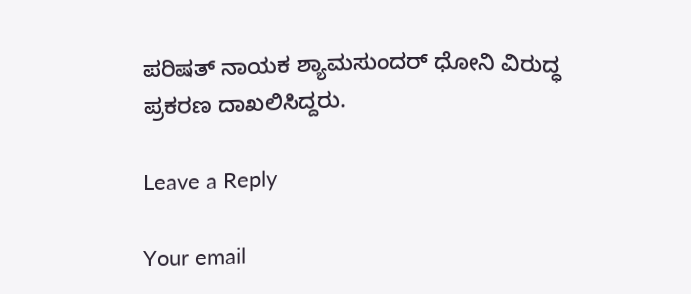ಪರಿಷತ್ ನಾಯಕ ಶ್ಯಾಮಸುಂದರ್ ಧೋನಿ ವಿರುದ್ಧ ಪ್ರಕರಣ ದಾಖಲಿಸಿದ್ದರು.

Leave a Reply

Your email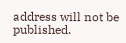address will not be published.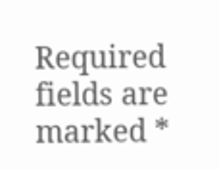Required fields are marked *